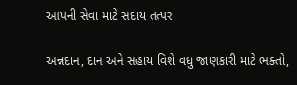આપની સેવા માટે સદાય તત્પર

અન્નદાન, દાન અને સહાય વિશે વધુ જાણકારી માટે ભક્તો,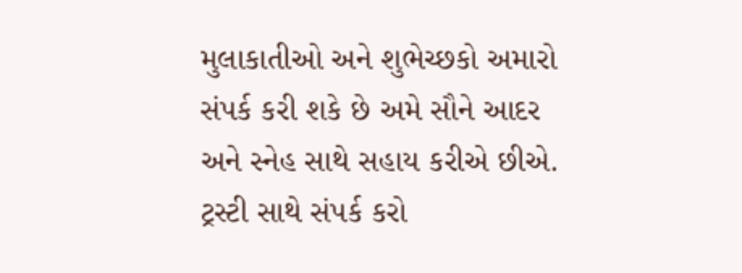મુલાકાતીઓ અને શુભેચ્છકો અમારો સંપર્ક કરી શકે છે અમે સૌને આદર અને સ્નેહ સાથે સહાય કરીએ છીએ.
ટ્રસ્ટી સાથે સંપર્ક કરો